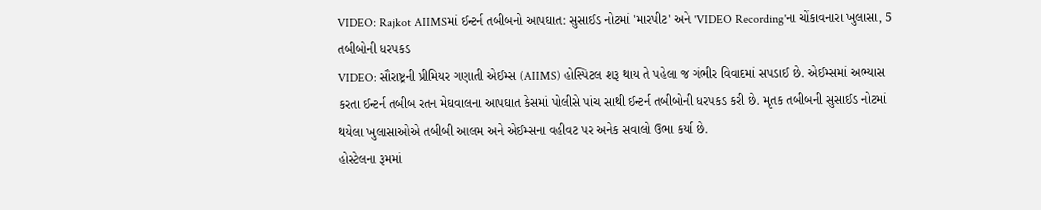VIDEO: Rajkot AIIMSમાં ઈન્ટર્ન તબીબનો આપઘાત: સુસાઈડ નોટમાં 'મારપીટ' અને 'VIDEO Recording'ના ચોંકાવનારા ખુલાસા, 5 તબીબોની ધરપકડ
VIDEO: સૌરાષ્ટ્રની પ્રીમિયર ગણાતી એઈમ્સ (AIIMS) હોસ્પિટલ શરૂ થાય તે પહેલા જ ગંભીર વિવાદમાં સપડાઈ છે. એઈમ્સમાં અભ્યાસ કરતા ઈન્ટર્ન તબીબ રતન મેઘવાલના આપઘાત કેસમાં પોલીસે પાંચ સાથી ઈન્ટર્ન તબીબોની ધરપકડ કરી છે. મૃતક તબીબની સુસાઈડ નોટમાં થયેલા ખુલાસાઓએ તબીબી આલમ અને એઈમ્સના વહીવટ પર અનેક સવાલો ઉભા કર્યા છે.
હોસ્ટેલના રૂમમાં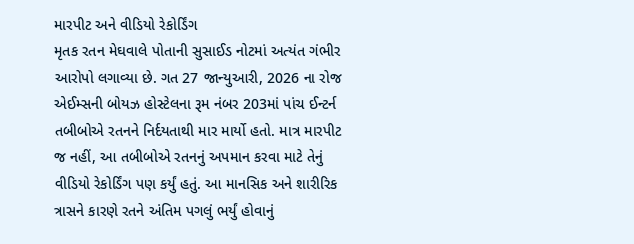મારપીટ અને વીડિયો રેકોર્ડિંગ
મૃતક રતન મેઘવાલે પોતાની સુસાઈડ નોટમાં અત્યંત ગંભીર આરોપો લગાવ્યા છે. ગત 27 જાન્યુઆરી, 2026 ના રોજ એઈમ્સની બોયઝ હોસ્ટેલના રૂમ નંબર 203માં પાંચ ઈન્ટર્ન તબીબોએ રતનને નિર્દયતાથી માર માર્યો હતો. માત્ર મારપીટ જ નહીં, આ તબીબોએ રતનનું અપમાન કરવા માટે તેનું વીડિયો રેકોર્ડિંગ પણ કર્યું હતું. આ માનસિક અને શારીરિક ત્રાસને કારણે રતને અંતિમ પગલું ભર્યું હોવાનું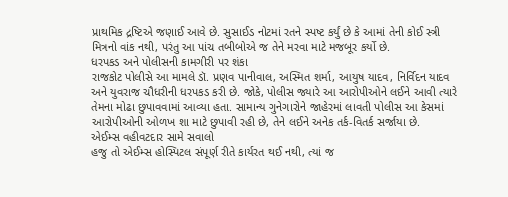પ્રાથમિક દ્રષ્ટિએ જણાઈ આવે છે. સુસાઈડ નોટમાં રતને સ્પષ્ટ કર્યું છે કે આમાં તેની કોઈ સ્ત્રી મિત્રનો વાંક નથી, પરંતુ આ પાંચ તબીબોએ જ તેને મરવા માટે મજબૂર કર્યો છે.
ધરપકડ અને પોલીસની કામગીરી પર શંકા
રાજકોટ પોલીસે આ મામલે ડૉ. પ્રણવ પાનીવાલ, અસ્મિત શર્મા, આયુષ યાદવ, નિર્વિદન યાદવ અને યુવરાજ ચૌધરીની ધરપકડ કરી છે. જોકે, પોલીસ જ્યારે આ આરોપીઓને લઈને આવી ત્યારે તેમના મોઢા છુપાવવામાં આવ્યા હતા. સામાન્ય ગુનેગારોને જાહેરમાં લાવતી પોલીસ આ કેસમાં આરોપીઓની ઓળખ શા માટે છુપાવી રહી છે, તેને લઈને અનેક તર્ક-વિતર્ક સર્જાયા છે.
એઈમ્સ વહીવટદાર સામે સવાલો
હજુ તો એઈમ્સ હોસ્પિટલ સંપૂર્ણ રીતે કાર્યરત થઈ નથી, ત્યાં જ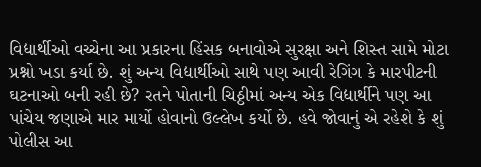વિદ્યાર્થીઓ વચ્ચેના આ પ્રકારના હિંસક બનાવોએ સુરક્ષા અને શિસ્ત સામે મોટા પ્રશ્નો ખડા કર્યા છે. શું અન્ય વિદ્યાર્થીઓ સાથે પણ આવી રેગિંગ કે મારપીટની ઘટનાઓ બની રહી છે? રતને પોતાની ચિઠ્ઠીમાં અન્ય એક વિદ્યાર્થીને પણ આ પાંચેય જણાએ માર માર્યો હોવાનો ઉલ્લેખ કર્યો છે. હવે જોવાનું એ રહેશે કે શું પોલીસ આ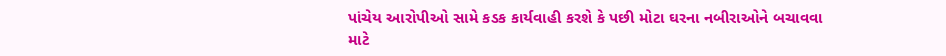પાંચેય આરોપીઓ સામે કડક કાર્યવાહી કરશે કે પછી મોટા ઘરના નબીરાઓને બચાવવા માટે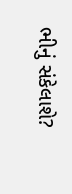ભીનું સંકેલાશે?